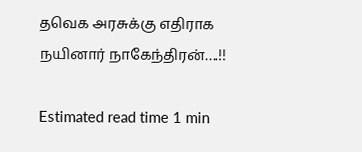தவெக அரசுக்கு எதிராக நயினார் நாகேந்திரன்….!!

Estimated read time 1 min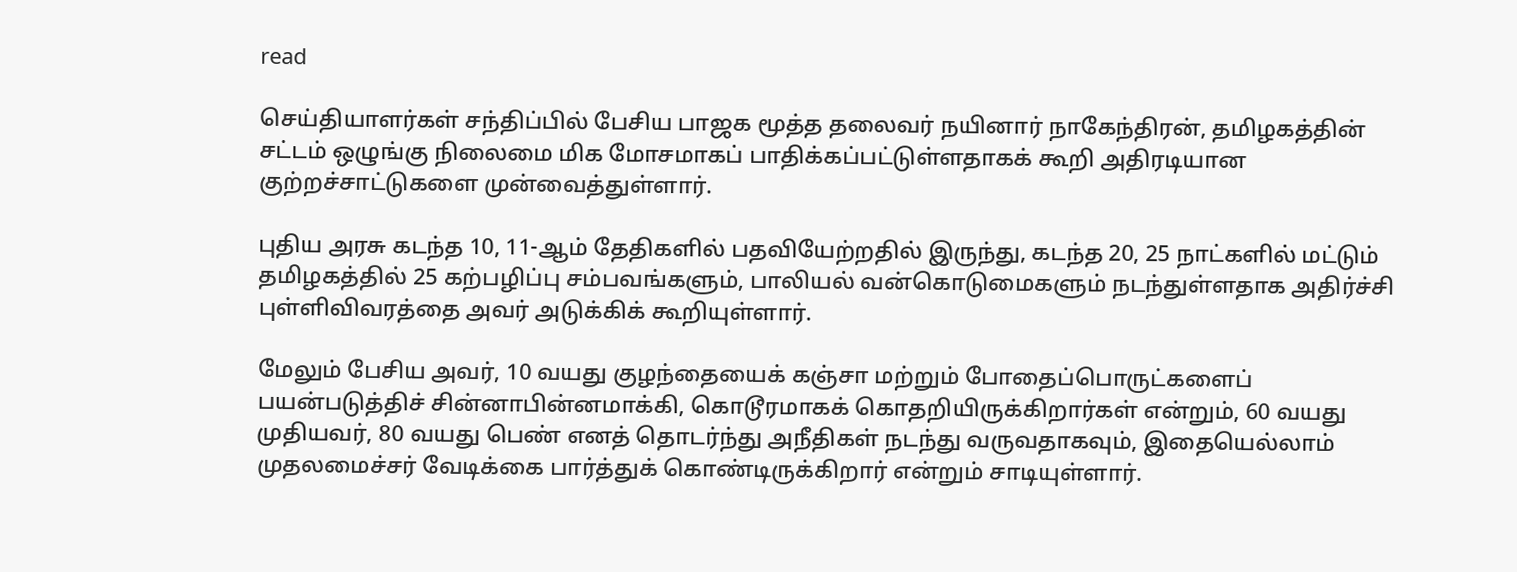read

செய்தியாளர்கள் சந்திப்பில் பேசிய பாஜக மூத்த தலைவர் நயினார் நாகேந்திரன், தமிழகத்தின் சட்டம் ஒழுங்கு நிலைமை மிக மோசமாகப் பாதிக்கப்பட்டுள்ளதாகக் கூறி அதிரடியான குற்றச்சாட்டுகளை முன்வைத்துள்ளார்.

புதிய அரசு கடந்த 10, 11-ஆம் தேதிகளில் பதவியேற்றதில் இருந்து, கடந்த 20, 25 நாட்களில் மட்டும் தமிழகத்தில் 25 கற்பழிப்பு சம்பவங்களும், பாலியல் வன்கொடுமைகளும் நடந்துள்ளதாக அதிர்ச்சி புள்ளிவிவரத்தை அவர் அடுக்கிக் கூறியுள்ளார்.

மேலும் பேசிய அவர், 10 வயது குழந்தையைக் கஞ்சா மற்றும் போதைப்பொருட்களைப் பயன்படுத்திச் சின்னாபின்னமாக்கி, கொடூரமாகக் கொதறியிருக்கிறார்கள் என்றும், 60 வயது முதியவர், 80 வயது பெண் எனத் தொடர்ந்து அநீதிகள் நடந்து வருவதாகவும், இதையெல்லாம் முதலமைச்சர் வேடிக்கை பார்த்துக் கொண்டிருக்கிறார் என்றும் சாடியுள்ளார்.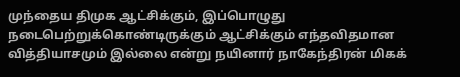முந்தைய திமுக ஆட்சிக்கும், இப்பொழுது நடைபெற்றுக்கொண்டிருக்கும் ஆட்சிக்கும் எந்தவிதமான வித்தியாசமும் இல்லை என்று நயினார் நாகேந்திரன் மிகக்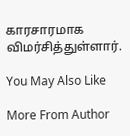காரசாரமாக விமர்சித்துள்ளார்.

You May Also Like

More From Author